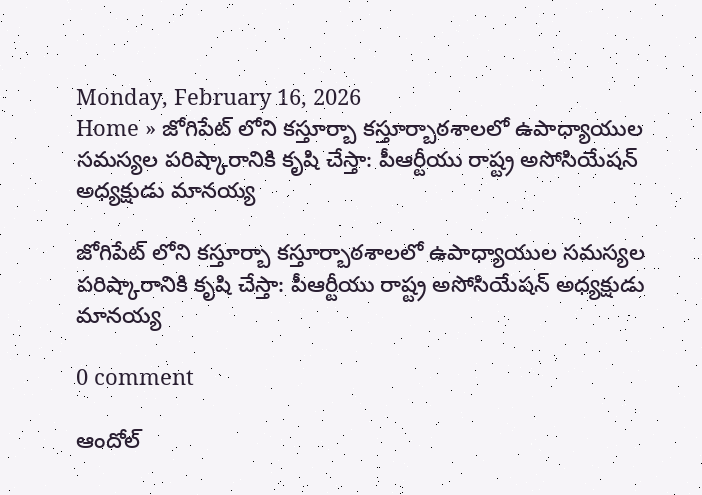Monday, February 16, 2026
Home » జోగిపేట్ లోని కస్తూర్బా కస్తూర్బాఠశాలలో ఉపాధ్యాయుల సమస్యల పరిష్కారానికి కృషి చేస్తా: పీఆర్టీయు రాష్ట్ర అసోసియేషన్ అధ్యక్షుడు మానయ్య

జోగిపేట్ లోని కస్తూర్బా కస్తూర్బాఠశాలలో ఉపాధ్యాయుల సమస్యల పరిష్కారానికి కృషి చేస్తా: పీఆర్టీయు రాష్ట్ర అసోసియేషన్ అధ్యక్షుడు మానయ్య

0 comment

ఆందోల్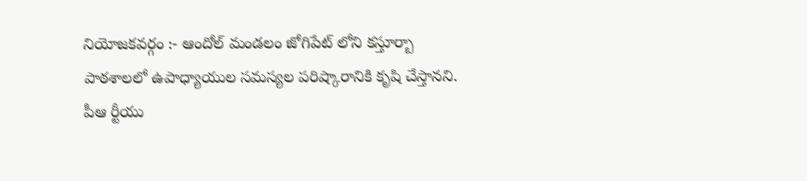నియోజకవర్గం :- ఆందోల్ మండలం జోగిపేట్ లోని కస్తూర్బా పాఠశాలలో ఉపాధ్యాయుల సమస్యల పరిష్కారానికి కృషి చేస్తానని. పీఆ ర్టీయు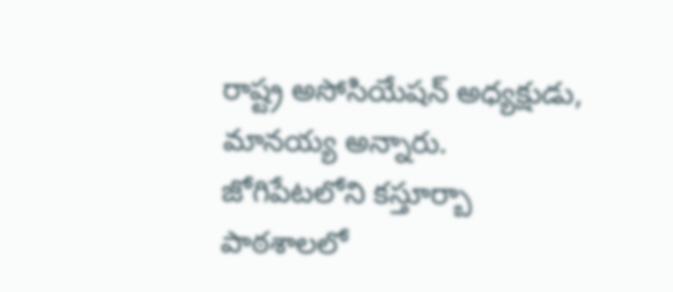రాష్ట్ర అసోసియేషన్ అధ్యక్షుడు, మానయ్య అన్నారు. జోగిపేటలోని కస్తూర్బా పాఠశాలలో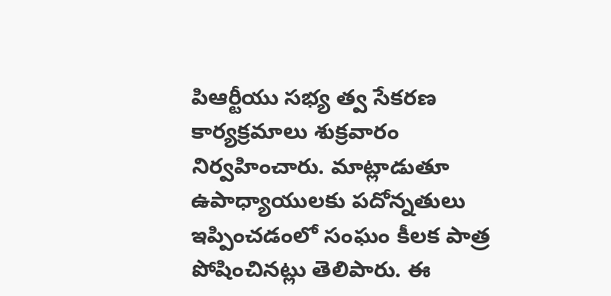పిఆర్టీయు సభ్య త్వ సేకరణ కార్యక్రమాలు శుక్రవారం నిర్వహించారు. మాట్లాడుతూ ఉపాధ్యాయులకు పదోన్నతులు ఇప్పించడంలో సంఘం కీలక పాత్ర పోషించినట్లు తెలిపారు. ఈ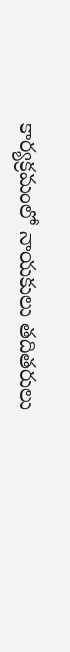కార్యక్రమంలో నాయకులు తదితరులు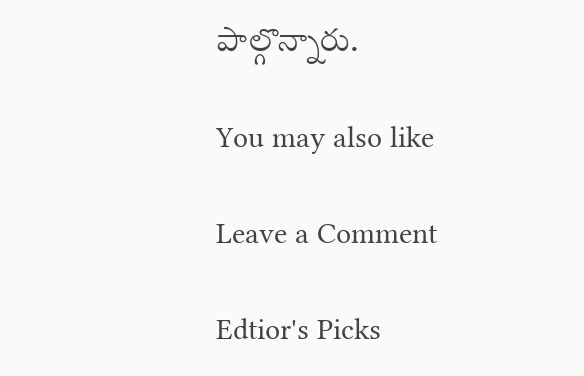పాల్గొన్నారు.

You may also like

Leave a Comment

Edtior's Picks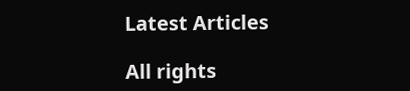Latest Articles

All rights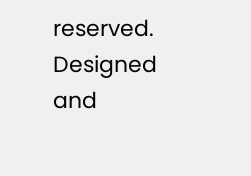reserved. Designed and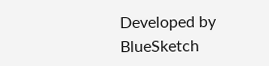Developed by  BlueSketch